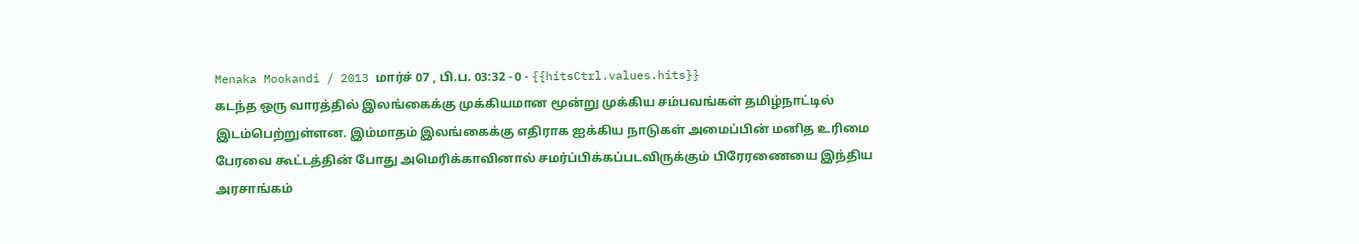Menaka Mookandi / 2013 மார்ச் 07 , பி.ப. 03:32 - 0 - {{hitsCtrl.values.hits}}
கடந்த ஒரு வாரத்தில் இலங்கைக்கு முக்கியமான மூன்று முக்கிய சம்பவங்கள் தமிழ்நாட்டில் இடம்பெற்றுள்ளன. இம்மாதம் இலங்கைக்கு எதிராக ஐக்கிய நாடுகள் அமைப்பின் மனித உரிமை பேரவை கூட்டத்தின் போது அமெரிக்காவினால் சமர்ப்பிக்கப்படவிருக்கும் பிரேரணையை இந்திய அரசாங்கம்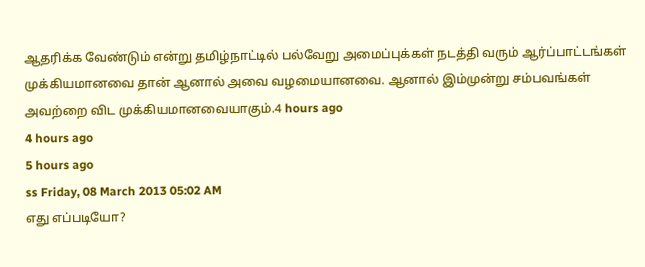ஆதரிக்க வேண்டும் என்று தமிழ்நாட்டில் பல்வேறு அமைப்புக்கள் நடத்தி வரும் ஆர்ப்பாட்டங்கள் முக்கியமானவை தான் ஆனால் அவை வழமையானவை. ஆனால் இம்முன்று சம்பவங்கள் அவற்றை விட முக்கியமானவையாகும்.4 hours ago
4 hours ago
5 hours ago
ss Friday, 08 March 2013 05:02 AM
எது எப்படியோ?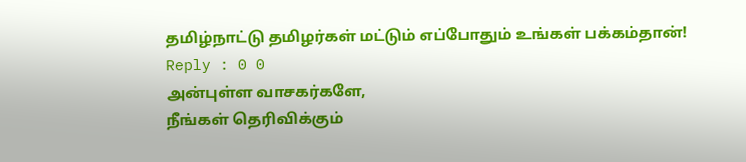தமிழ்நாட்டு தமிழர்கள் மட்டும் எப்போதும் உங்கள் பக்கம்தான்!
Reply : 0 0
அன்புள்ள வாசகர்களே,
நீங்கள் தெரிவிக்கும்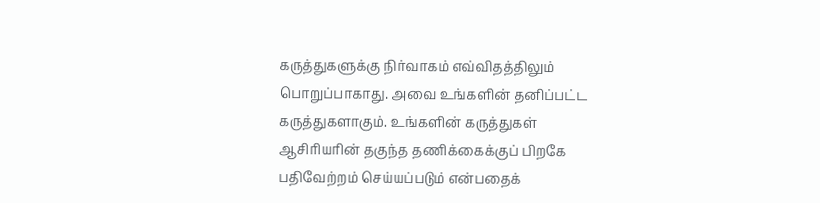கருத்துகளுக்கு நிர்வாகம் எவ்விதத்திலும் பொறுப்பாகாது. அவை உங்களின் தனிப்பட்ட கருத்துகளாகும். உங்களின் கருத்துகள் ஆசிரியரின் தகுந்த தணிக்கைக்குப் பிறகே பதிவேற்றம் செய்யப்படும் என்பதைக்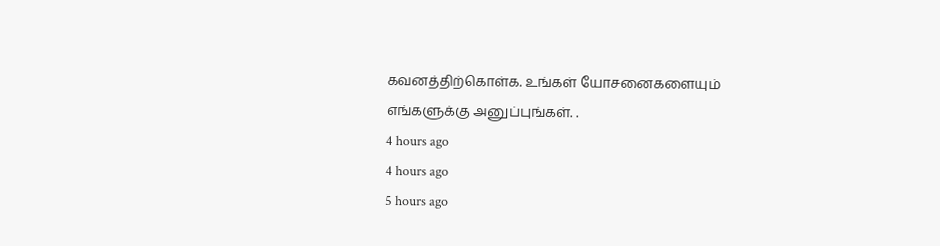கவனத்திற்கொள்க. உங்கள் யோசனைகளையும் எங்களுக்கு அனுப்புங்கள். .
4 hours ago
4 hours ago
5 hours ago